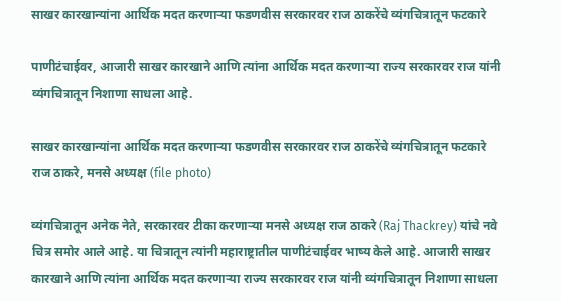साखर कारखान्यांना आर्थिक मदत करणाऱ्या फडणवीस सरकारवर राज ठाकरेंचे व्यंगचित्रातून फटकारे

पाणीटंचाईवर, आजारी साखर कारखाने आणि त्यांना आर्थिक मदत करणाऱ्या राज्य सरकारवर राज यांनी व्यंगचित्रातून निशाणा साधला आहे.

साखर कारखान्यांना आर्थिक मदत करणाऱ्या फडणवीस सरकारवर राज ठाकरेंचे व्यंगचित्रातून फटकारे
राज ठाकरे, मनसे अध्यक्ष (file photo)

व्यंगचित्रातून अनेक नेते, सरकारवर टीका करणाऱ्या मनसे अध्यक्ष राज ठाकरे (Raj Thackrey) यांचे नवे चित्र समोर आले आहे. या चित्रातून त्यांनी महाराष्ट्रातील पाणीटंचाईवर भाष्य केले आहे. आजारी साखर कारखाने आणि त्यांना आर्थिक मदत करणाऱ्या राज्य सरकारवर राज यांनी व्यंगचित्रातून निशाणा साधला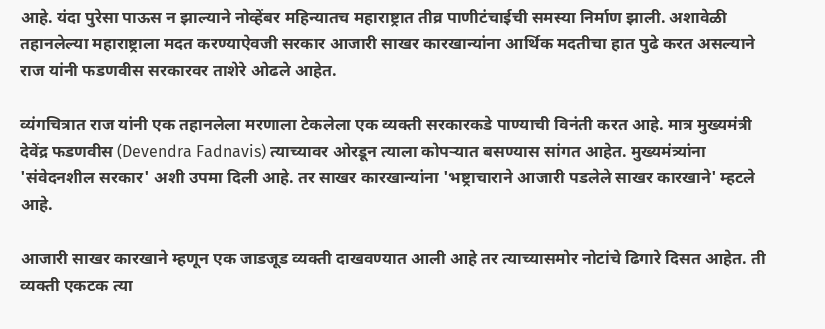आहे. यंदा पुरेसा पाऊस न झाल्याने नोव्हेंबर महिन्यातच महाराष्ट्रात तीव्र पाणीटंचाईची समस्या निर्माण झाली. अशावेळी तहानलेल्या महाराष्ट्राला मदत करण्याऐवजी सरकार आजारी साखर कारखान्यांना आर्थिक मदतीचा हात पुढे करत असल्याने राज यांनी फडणवीस सरकारवर ताशेरे ओढले आहेत.

व्यंगचित्रात राज यांनी एक तहानलेला मरणाला टेकलेला एक व्यक्ती सरकारकडे पाण्याची विनंती करत आहे. मात्र मुख्यमंत्री देवेंद्र फडणवीस (Devendra Fadnavis) त्याच्यावर ओरडून त्याला कोपऱ्यात बसण्यास सांगत आहेत. मुख्यमंत्र्यांना 'संवेदनशील सरकार' अशी उपमा दिली आहे. तर साखर कारखान्यांना 'भष्ट्राचाराने आजारी पडलेले साखर कारखाने' म्हटले आहे.

आजारी साखर कारखाने म्हणून एक जाडजूड व्यक्ती दाखवण्यात आली आहे तर त्याच्यासमोर नोटांचे ढिगारे दिसत आहेत. ती व्यक्ती एकटक त्या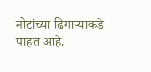नोटांच्या ढिगाऱ्याकडे पाहत आहे.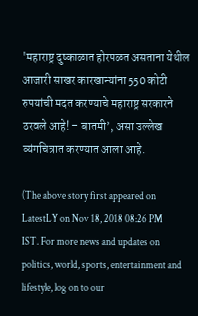'महाराष्ट्र दुष्काळात होरपळत असताना येथील आजारी साखर कारखान्यांना 550 कोटी रुपयांची मदत करण्याचे महाराष्ट्र सरकारने ठरवले आहे! – बातमी’, असा उल्लेख व्यंगचित्रात करण्यात आला आहे.

(The above story first appeared on LatestLY on Nov 18, 2018 08:26 PM IST. For more news and updates on politics, world, sports, entertainment and lifestyle, log on to our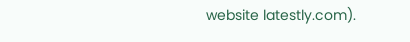website latestly.com).